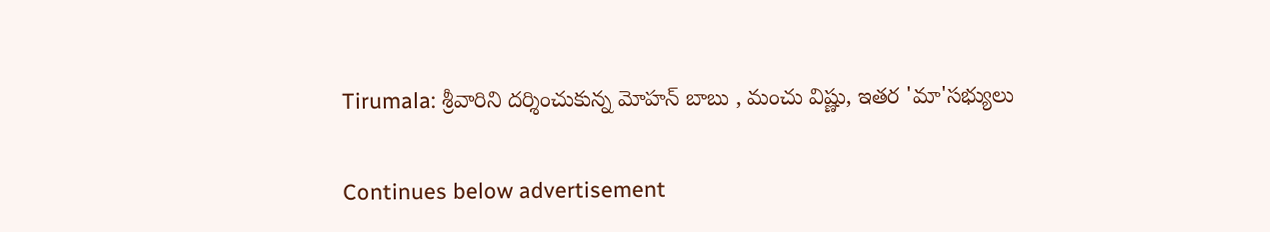Tirumala: శ్రీవారిని దర్శించుకున్న మోహన్ బాబు , మంచు విష్ణు, ఇతర 'మా'సభ్యులు

Continues below advertisement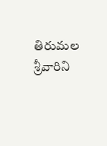తిరుమల శ్రీవారిని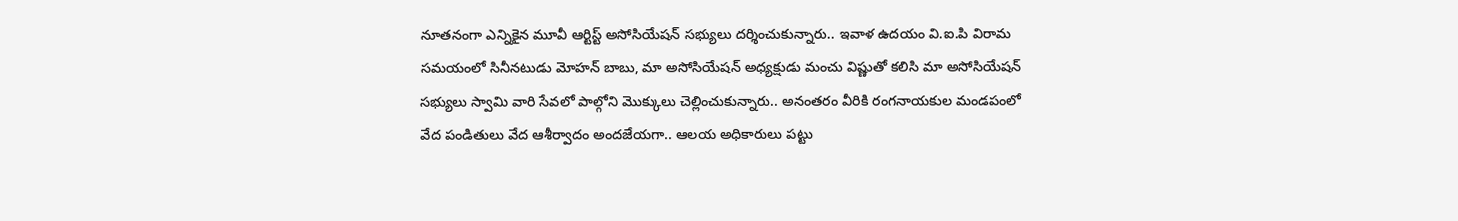నూతనంగా ఎన్నికైన మూవీ ఆర్టిస్ట్ అసోసియేషన్ సభ్యులు దర్శించుకున్నారు.. ఇవాళ ఉదయం వి.ఐ.పి విరామ సమయంలో సినీనటుడు మోహన్ బాబు, మా అసోసియేషన్ అధ్యక్షుడు మంచు విష్ణుతో‌ కలిసి మా అసోసియేషన్ సభ్యులు స్వామి వారి సేవలో పాల్గోని మొక్కులు చెల్లించుకున్నారు.. అనంతరం వీరికి రంగనాయకుల మండపంలో వేద పండితులు వేద ఆశీర్వాదం అందజేయగా.. ఆలయ అధికారులు పట్టు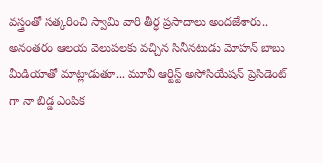వస్త్రంతో సత్కరించి స్వామి వారి తీర్ధ ప్రసాదాలు అందజేశారు.. అనంతరం ఆలయ వెలుపలకు వచ్చిన సినీనటుడు మోహన్ బాబు మీడియాతో మాట్లాడుతూ... మూవీ ఆర్టిస్ట్ అసోసియేషన్ ప్రెసిడెంట్ గా నా బిడ్డ ఎంపిక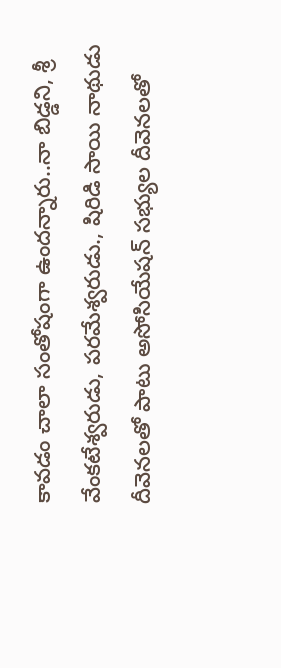కావడం చాలా సంతోషంగా ఉందన్నారు..నా బిడ్డని, శ్రీ వేంకటేశ్వరుడు, పరమేశ్వరుడు., షిరిడి సాయి నాథుడు దీవెనలతో పాటు అసోసియేషన్ సభ్యుల దీవెనలతో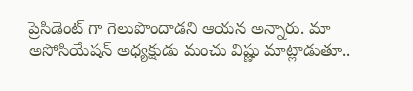ప్రెసిడెంట్ గా గెలుపొందాడని ఆయన అన్నారు. మా అసోసియేషన్ అధ్యక్షుడు మంచు విష్ణు మాట్లాడుతూ..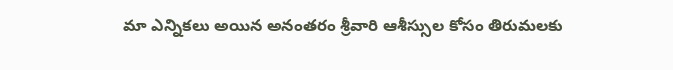మా ఎన్నికలు అయిన అనంతరం శ్రీవారి ఆశీస్సుల కోసం తిరుమలకు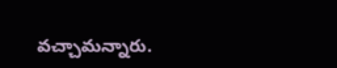వచ్చామన్నారు.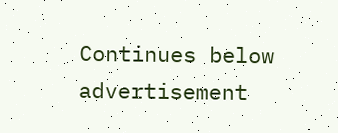Continues below advertisement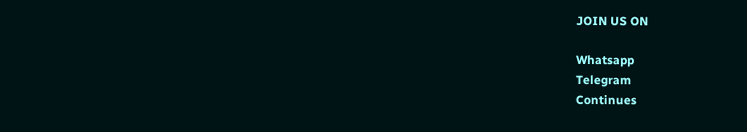JOIN US ON

Whatsapp
Telegram
Continues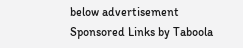below advertisement
Sponsored Links by Taboola